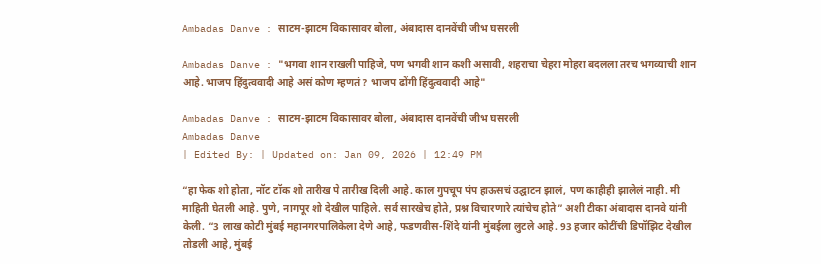Ambadas Danve : साटम-झाटम विकासावर बोला, अंबादास दानवेंची जीभ घसरली

Ambadas Danve : "भगवा शान राखली पाहिजे, पण भगवी शान कशी असावी, शहराचा चेहरा मोहरा बदलला तरच भगव्याची शान आहे. भाजप हिंदुत्ववादी आहे असं कोण म्हणतं? भाजप ढोंगी हिंदुत्ववादी आहे"

Ambadas Danve : साटम-झाटम विकासावर बोला, अंबादास दानवेंची जीभ घसरली
Ambadas Danve
| Edited By: | Updated on: Jan 09, 2026 | 12:49 PM

“हा फेक शो होता, नॉट टॉक शो तारीख पे तारीख दिली आहे. काल गुपचूप पंप हाऊसचं उद्घाटन झालं, पण काहीही झालेलं नाही. मी माहिती घेतली आहे. पुणे, नागपूर शो देखील पाहिले. सर्व सारखेच होते, प्रश्न विचारणारे त्यांचेच होते” अशी टीका अंबादास दानवे यांनी केली. “3 लाख कोटी मुंबई महानगरपालिकेला देणे आहे, फडणवीस-शिंदे यांनी मुंबईला लुटले आहे. 93 हजार कोटींची डिपॉझिट देखील तोडली आहे, मुंबई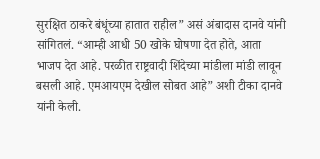सुरक्षित ठाकरे बंधूंच्या हातात राहील” असं अंबादास दानवे यांनी सांगितलं. “आम्ही आधी 50 खोके घोषणा देत होते, आता भाजप देत आहे. परळीत राष्ट्रवादी शिंदेच्या मांडीला मांडी लावून बसली आहे. एमआयएम देखील सोबत आहे” अशी टीका दानवे यांनी केली.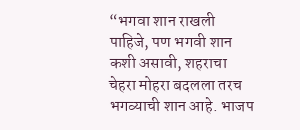“भगवा शान राखली पाहिजे, पण भगवी शान कशी असावी, शहराचा चेहरा मोहरा बदलला तरच भगव्याची शान आहे. भाजप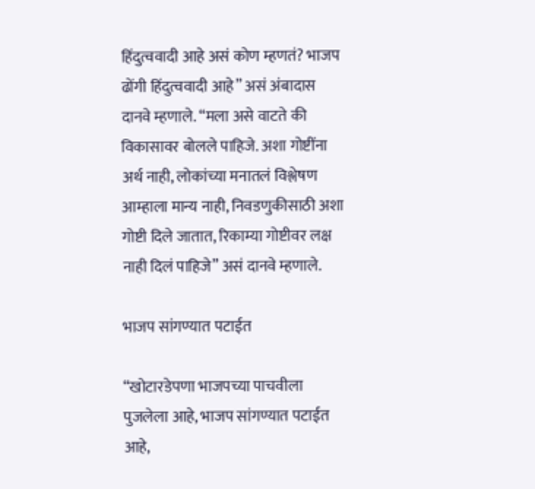हिंदुत्ववादी आहे असं कोण म्हणतं? भाजप ढोंगी हिंदुत्ववादी आहे” असं अंबादास दानवे म्हणाले. “मला असे वाटते की विकासावर बोलले पाहिजे. अशा गोष्टींना अर्थ नाही, लोकांच्या मनातलं विश्लेषण आम्हाला मान्य नाही, निवडणुकीसाठी अशा गोष्टी दिले जातात, रिकाम्या गोष्टीवर लक्ष नाही दिलं पाहिजे” असं दानवे म्हणाले.

भाजप सांगण्यात पटाईत

“खोटारडेपणा भाजपच्या पाचवीला पुजलेला आहे, भाजप सांगण्यात पटाईत आहे,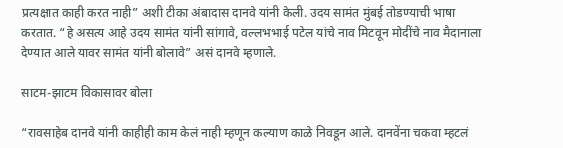प्रत्यक्षात काही करत नाही” अशी टीका अंबादास दानवे यांनी केली. उदय सामंत मुंबई तोडण्याची भाषा करतात. “हे असत्य आहे उदय सामंत यांनी सांगावे, वल्लभभाई पटेल यांचे नाव मिटवून मोदींचे नाव मैदानाला देण्यात आले यावर सामंत यांनी बोलावे” असं दानवे म्हणाले.

साटम-झाटम विकासावर बोला

“रावसाहेब दानवे यांनी काहीही काम केलं नाही म्हणून कल्याण काळे निवडून आले. दानवेंना चकवा म्हटलं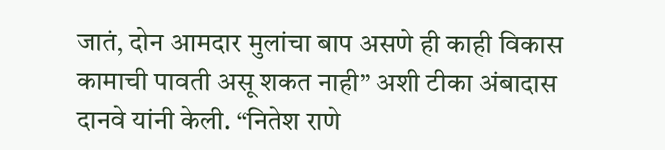जातं, दोन आमदार मुलांचा बाप असणे ही काही विकास कामाची पावती असू शकत नाही” अशी टीका अंबादास दानवे यांनी केली. “नितेश राणे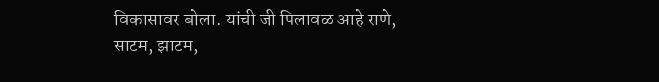विकासावर बोला. यांची जी पिलावळ आहे राणे, साटम, झाटम,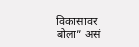विकासावर बोला” असं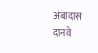अंबादास दानवे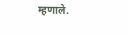म्हणाले.